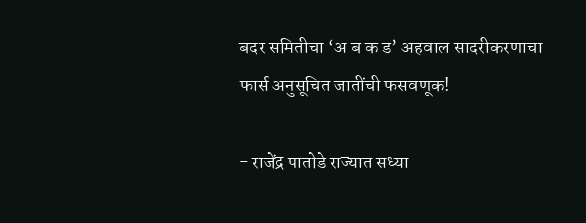बदर समितीचा ‘अ ब क ड’ अहवाल सादरीकरणाचा फार्स अनुसूचित जातींची फसवणूक!

- राजेंद्र पातोडे राज्यात सध्या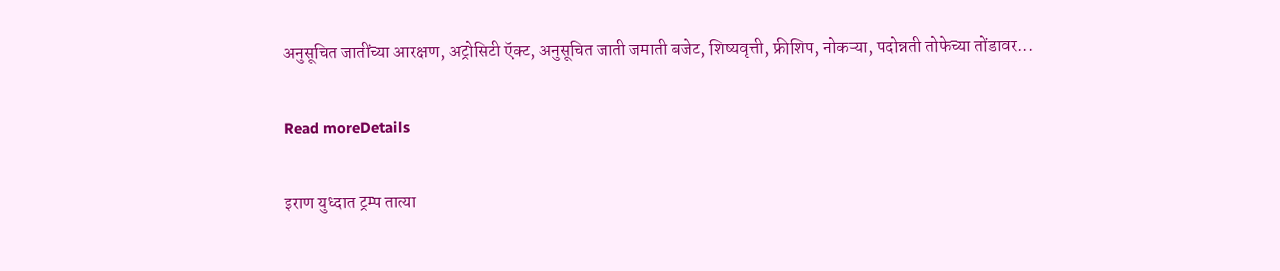अनुसूचित जातींच्या आरक्षण, अट्रोसिटी ऍक्ट, अनुसूचित जाती जमाती बजेट, शिष्यवृत्ती, फ्रीशिप, नोकऱ्या, पदोन्नती तोफेच्या तोंडावर...

Read moreDetails

इराण युध्दात ट्रम्प तात्या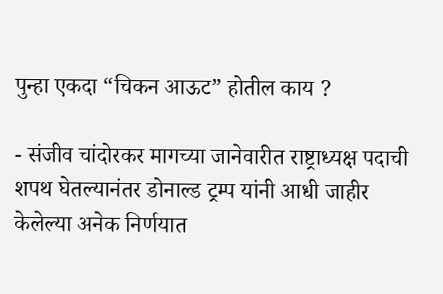पुन्हा एकदा “चिकन आऊट” होतील काय ?

- संजीव चांदोरकर मागच्या जानेवारीत राष्ट्राध्यक्ष पदाची शपथ घेतल्यानंतर डोनाल्ड ट्रम्प यांनी आधी जाहीर केलेल्या अनेक निर्णयात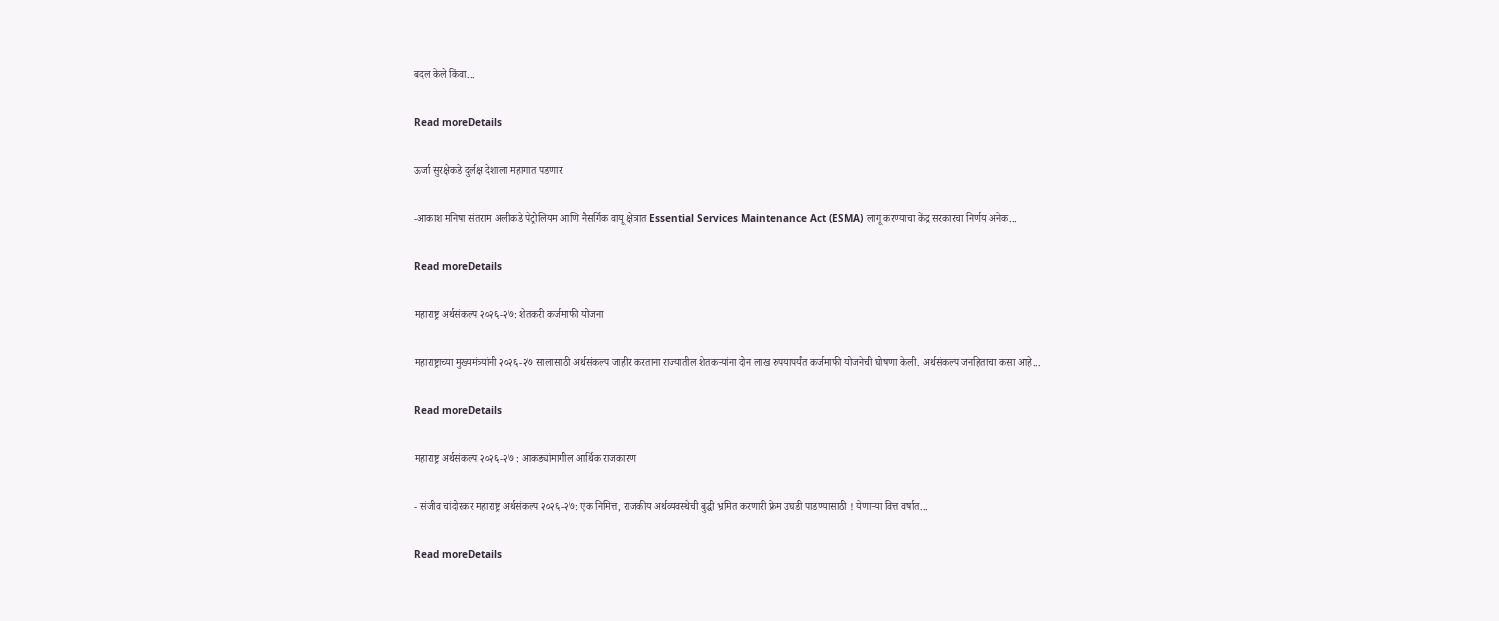बदल केले किंवा...

Read moreDetails

ऊर्जा सुरक्षेकडे दुर्लक्ष देशाला महागात पडणार

-आकाश मनिषा संतराम अलीकडे पेट्रोलियम आणि नैसर्गिक वायू क्षेत्रात Essential Services Maintenance Act (ESMA) लागू करण्याचा केंद्र सरकारचा निर्णय अनेक...

Read moreDetails

महाराष्ट्र अर्थसंकल्प २०२६-२७: शेतकरी कर्जमाफी योजना

महाराष्ट्राच्या मुख्यमंत्र्यांनी २०२६-२७ सालासाठी अर्थसंकल्प जाहीर करताना राज्यातील शेतकऱ्यांना दोन लाख रुपयापर्यंत कर्जमाफी योजनेची घोषणा केली. अर्थसंकल्प जनहिताचा कसा आहे...

Read moreDetails

महाराष्ट्र अर्थसंकल्प २०२६-२७ : आकड्यांमागील आर्थिक राजकारण

- संजीव चांदोरकर महाराष्ट्र अर्थसंकल्प २०२६-२७: एक निमित्त, राजकीय अर्थव्यवस्थेची बुद्धी भ्रमित करणारी फ्रेम उघडी पाडण्यासाठी ! येणाऱ्या वित्त वर्षात...

Read moreDetails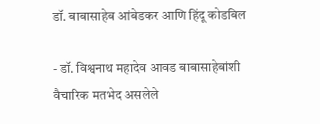डॉ. बाबासाहेब आंबेडकर आणि हिंदू कोडबिल

- डॉ. विश्वनाथ महादेव आवड बाबासाहेबांशी वैचारिक मतभेद असलेले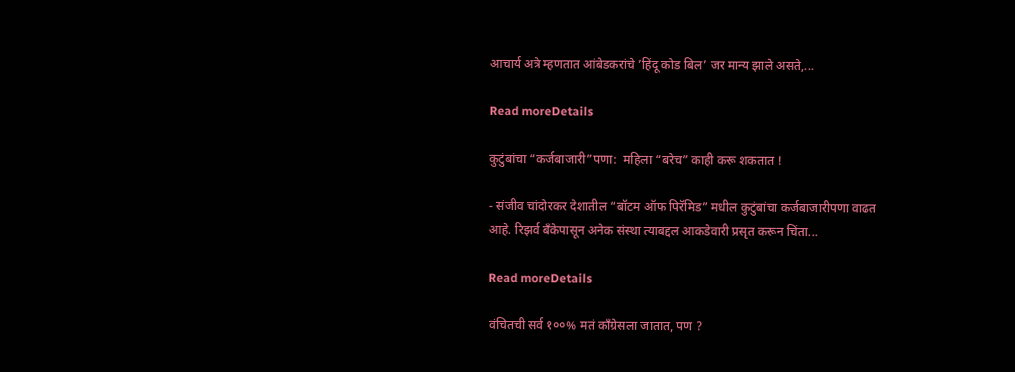आचार्य अत्रे म्हणतात आंबेडकरांचे ’हिंदू कोड बिल’ जर मान्य झाले असते,...

Read moreDetails

कुटुंबांचा “कर्जबाजारी”पणा:  महिला “बरेच” काही करू शकतात !

- संजीव चांदोरकर देशातील “बॉटम ऑफ पिरॅमिड” मधील कुटुंबांचा कर्जबाजारीपणा वाढत आहे. रिझर्व बँकेपासून अनेक संस्था त्याबद्दल आकडेवारी प्रसृत करून चिंता...

Read moreDetails

वंचितची सर्व १००% मतं काँग्रेसला जातात, पण ?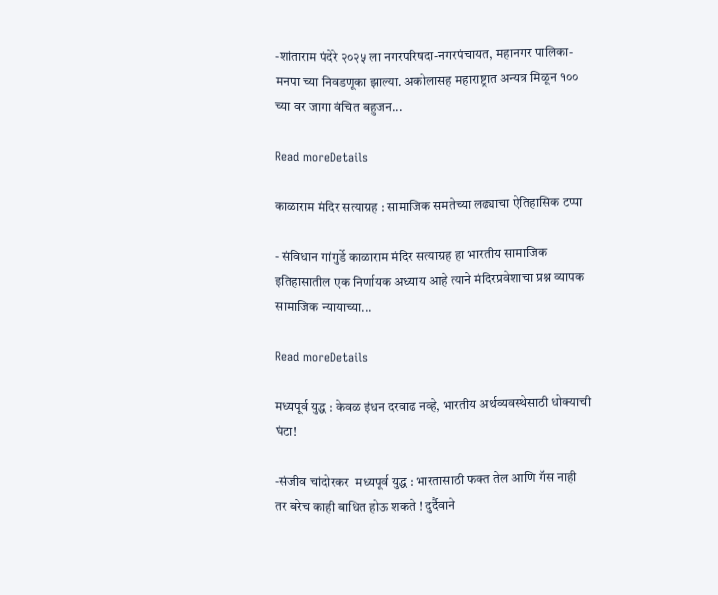-शांताराम पंदेरे २०२५ ला नगरपरिषदा-नगरपंचायत, महानगर पालिका-मनपा च्या निवडणूका झाल्या. अकोलासह महाराष्ट्रात अन्यत्र मिळून १०० च्या वर जागा वंचित बहुजन...

Read moreDetails

काळाराम मंदिर सत्याग्रह : सामाजिक समतेच्या लढ्याचा ऐतिहासिक टप्पा

- संविधान गांगुर्डे काळाराम मंदिर सत्याग्रह हा भारतीय सामाजिक इतिहासातील एक निर्णायक अध्याय आहे त्याने मंदिरप्रवेशाचा प्रश्न व्यापक सामाजिक न्यायाच्या...

Read moreDetails

मध्यपूर्व युद्ध : केवळ इंधन दरवाढ नव्हे, भारतीय अर्थव्यवस्थेसाठी धोक्याची घंटा!

-संजीव चांदोरकर  मध्यपूर्व युद्ध : भारतासाठी फक्त तेल आणि गॅस नाही तर बरेच काही बाधित होऊ शकते ! दुर्दैवाने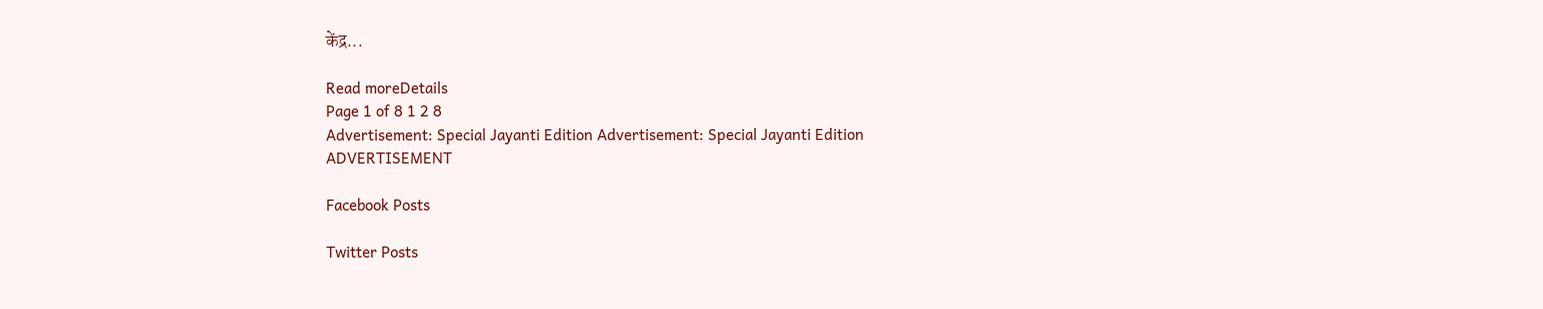केंद्र...

Read moreDetails
Page 1 of 8 1 2 8
Advertisement: Special Jayanti Edition Advertisement: Special Jayanti Edition
ADVERTISEMENT

Facebook Posts

Twitter Posts